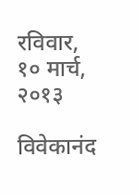रविवार, १० मार्च, २०१३

विवेकानंद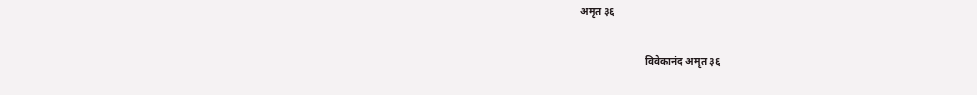अमृत ३६

                         विवेकानंद अमृत ३६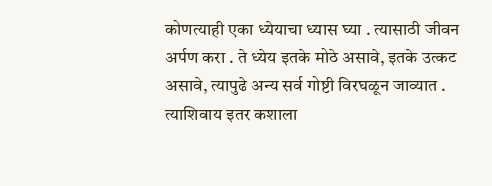कोणत्याही एका ध्येयाचा ध्यास घ्या . त्यासाठी जीवन अर्पण करा . ते ध्येय इतके मोठे असावे, इतके उत्कट असावे, त्यापुढे अन्य सर्व गोष्टी विरघळून जाव्यात . त्याशिवाय इतर कशाला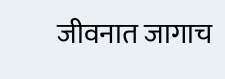जीवनात जागाच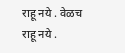राहू नये . वेळच राहू नये .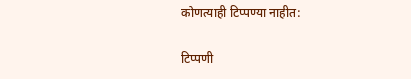कोणत्याही टिप्पण्‍या नाहीत:

टिप्पणी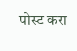पोस्ट करा